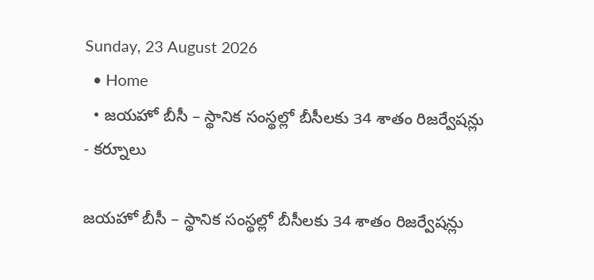Sunday, 23 August 2026
  • Home
  • జయహో బీసీ – స్థానిక సంస్థల్లో బీసీలకు 34 శాతం రిజర్వేషన్లు
- కర్నూలు

జయహో బీసీ – స్థానిక సంస్థల్లో బీసీలకు 34 శాతం రిజర్వేషన్లు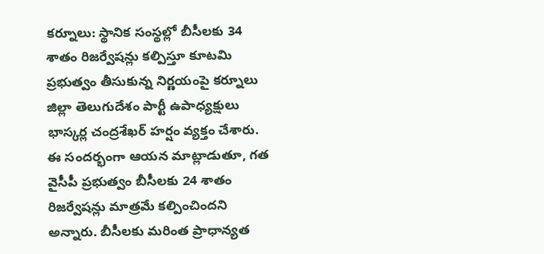కర్నూలు: స్థానిక సంస్థల్లో బీసీలకు 34 శాతం రిజర్వేషన్లు కల్పిస్తూ కూటమి ప్రభుత్వం తీసుకున్న నిర్ణయంపై కర్నూలు జిల్లా తెలుగుదేశం పార్టీ ఉపాధ్యక్షులు భాస్కర్ల చంద్రశేఖర్ హర్షం వ్యక్తం చేశారు. ఈ సందర్భంగా ఆయన మాట్లాడుతూ, గత వైసీపీ ప్రభుత్వం బీసీలకు 24 శాతం రిజర్వేషన్లు మాత్రమే కల్పించిందని అన్నారు. బీసీలకు మరింత ప్రాధాన్యత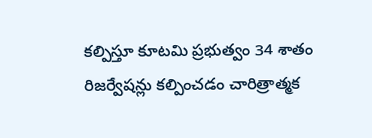కల్పిస్తూ కూటమి ప్రభుత్వం 34 శాతం రిజర్వేషన్లు కల్పించడం చారిత్రాత్మక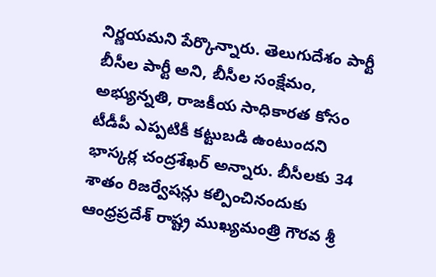నిర్ణయమని పేర్కొన్నారు. తెలుగుదేశం పార్టీ బీసీల పార్టీ అని, బీసీల సంక్షేమం, అభ్యున్నతి, రాజకీయ సాధికారత కోసం టీడీపీ ఎప్పటికీ కట్టుబడి ఉంటుందని భాస్కర్ల చంద్రశేఖర్ అన్నారు. బీసీలకు 34 శాతం రిజర్వేషన్లు కల్పించినందుకు ఆంధ్రప్రదేశ్ రాష్ట్ర ముఖ్యమంత్రి గౌరవ శ్రీ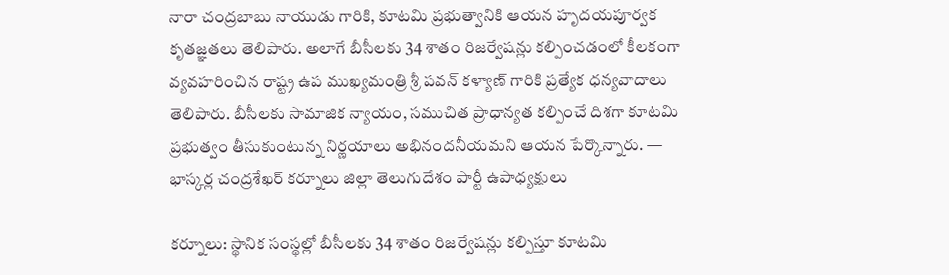నారా చంద్రబాబు నాయుడు గారికి, కూటమి ప్రభుత్వానికి ఆయన హృదయపూర్వక కృతజ్ఞతలు తెలిపారు. అలాగే బీసీలకు 34 శాతం రిజర్వేషన్లు కల్పించడంలో కీలకంగా వ్యవహరించిన రాష్ట్ర ఉప ముఖ్యమంత్రి శ్రీ పవన్ కళ్యాణ్ గారికి ప్రత్యేక ధన్యవాదాలు తెలిపారు. బీసీలకు సామాజిక న్యాయం, సముచిత ప్రాధాన్యత కల్పించే దిశగా కూటమి ప్రభుత్వం తీసుకుంటున్న నిర్ణయాలు అభినందనీయమని ఆయన పేర్కొన్నారు. — భాస్కర్ల చంద్రశేఖర్ కర్నూలు జిల్లా తెలుగుదేశం పార్టీ ఉపాధ్యక్షులు

కర్నూలు: స్థానిక సంస్థల్లో బీసీలకు 34 శాతం రిజర్వేషన్లు కల్పిస్తూ కూటమి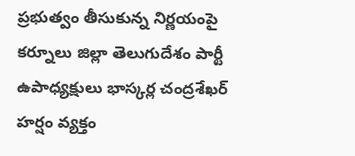ప్రభుత్వం తీసుకున్న నిర్ణయంపై కర్నూలు జిల్లా తెలుగుదేశం పార్టీ ఉపాధ్యక్షులు భాస్కర్ల చంద్రశేఖర్ హర్షం వ్యక్తం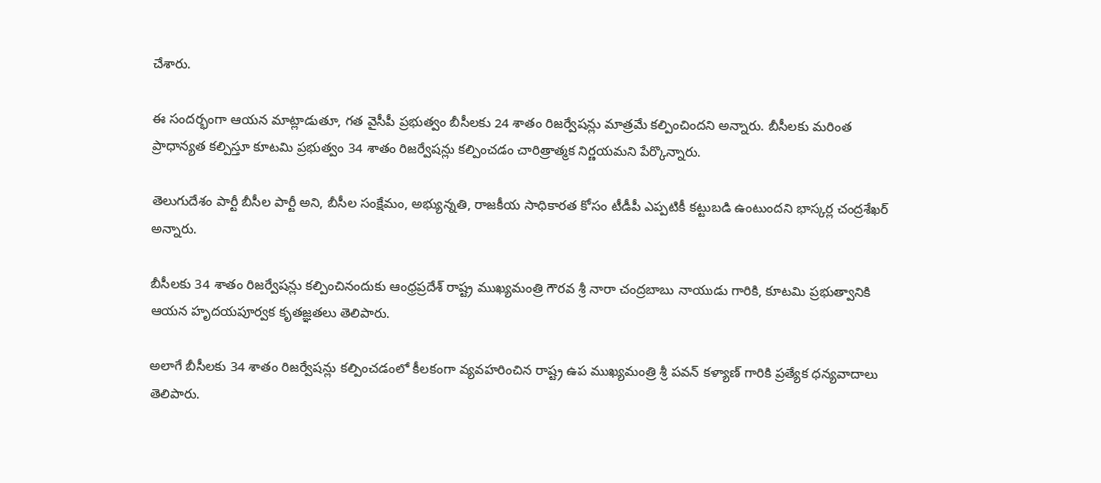చేశారు.

ఈ సందర్భంగా ఆయన మాట్లాడుతూ, గత వైసీపీ ప్రభుత్వం బీసీలకు 24 శాతం రిజర్వేషన్లు మాత్రమే కల్పించిందని అన్నారు. బీసీలకు మరింత ప్రాధాన్యత కల్పిస్తూ కూటమి ప్రభుత్వం 34 శాతం రిజర్వేషన్లు కల్పించడం చారిత్రాత్మక నిర్ణయమని పేర్కొన్నారు.

తెలుగుదేశం పార్టీ బీసీల పార్టీ అని, బీసీల సంక్షేమం, అభ్యున్నతి, రాజకీయ సాధికారత కోసం టీడీపీ ఎప్పటికీ కట్టుబడి ఉంటుందని భాస్కర్ల చంద్రశేఖర్ అన్నారు.

బీసీలకు 34 శాతం రిజర్వేషన్లు కల్పించినందుకు ఆంధ్రప్రదేశ్ రాష్ట్ర ముఖ్యమంత్రి గౌరవ శ్రీ నారా చంద్రబాబు నాయుడు గారికి, కూటమి ప్రభుత్వానికి ఆయన హృదయపూర్వక కృతజ్ఞతలు తెలిపారు.

అలాగే బీసీలకు 34 శాతం రిజర్వేషన్లు కల్పించడంలో కీలకంగా వ్యవహరించిన రాష్ట్ర ఉప ముఖ్యమంత్రి శ్రీ పవన్ కళ్యాణ్ గారికి ప్రత్యేక ధన్యవాదాలు తెలిపారు.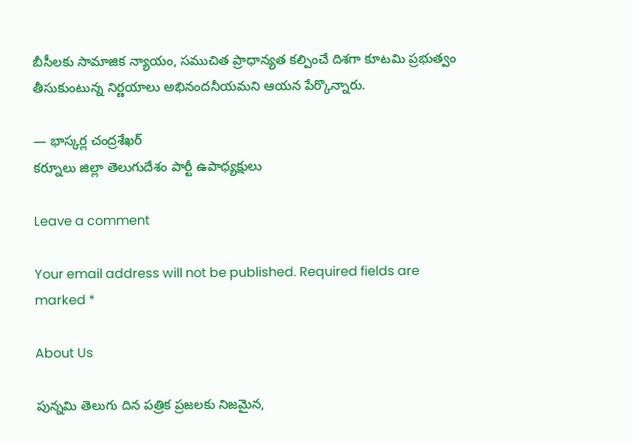బీసీలకు సామాజిక న్యాయం, సముచిత ప్రాధాన్యత కల్పించే దిశగా కూటమి ప్రభుత్వం తీసుకుంటున్న నిర్ణయాలు అభినందనీయమని ఆయన పేర్కొన్నారు.

— భాస్కర్ల చంద్రశేఖర్
కర్నూలు జిల్లా తెలుగుదేశం పార్టీ ఉపాధ్యక్షులు

Leave a comment

Your email address will not be published. Required fields are marked *

About Us

పున్నమి తెలుగు దిన పత్రిక ప్రజలకు నిజమైన,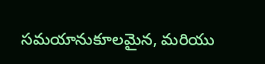సమయానుకూలమైన, మరియు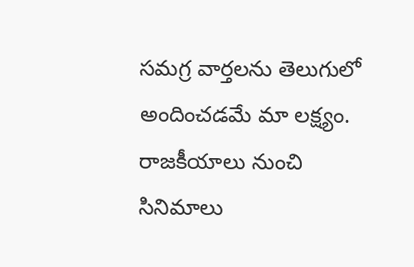సమగ్ర వార్తలను తెలుగులో అందించడమే మా లక్ష్యం.
రాజకీయాలు నుంచి సినిమాలు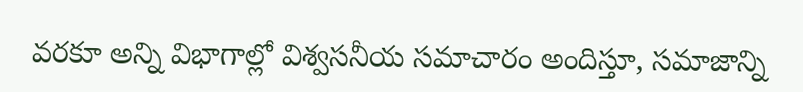వరకూ అన్ని విభాగాల్లో విశ్వసనీయ సమాచారం అందిస్తూ, సమాజాన్ని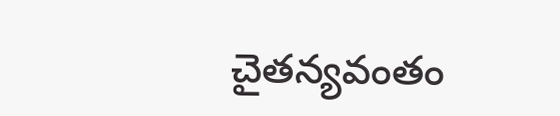చైతన్యవంతం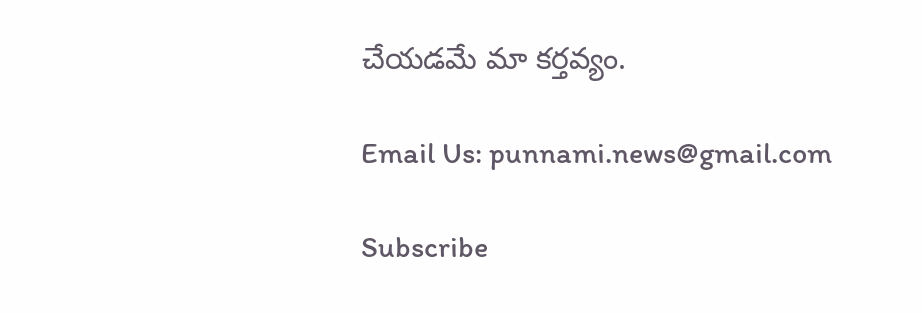చేయడమే మా కర్తవ్యం.

Email Us: punnami.news@gmail.com

Subscribe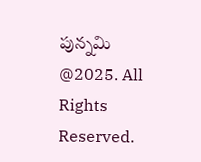పున్నమి  @2025. All Rights Reserved.